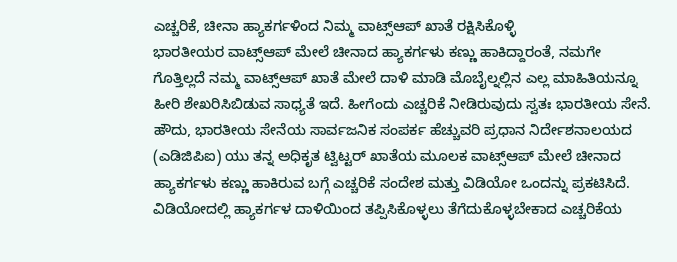ಎಚ್ಚರಿಕೆ, ಚೀನಾ ಹ್ಯಾಕರ್ಗಳಿಂದ ನಿಮ್ಮ ವಾಟ್ಸ್ಆಪ್ ಖಾತೆ ರಕ್ಷಿಸಿಕೊಳ್ಳಿ
ಭಾರತೀಯರ ವಾಟ್ಸ್ಆಪ್ ಮೇಲೆ ಚೀನಾದ ಹ್ಯಾಕರ್ಗಳು ಕಣ್ಣು ಹಾಕಿದ್ದಾರಂತೆ, ನಮಗೇ ಗೊತ್ತಿಲ್ಲದೆ ನಮ್ಮ ವಾಟ್ಸ್ಆಪ್ ಖಾತೆ ಮೇಲೆ ದಾಳಿ ಮಾಡಿ ಮೊಬೈಲ್ನಲ್ಲಿನ ಎಲ್ಲ ಮಾಹಿತಿಯನ್ನೂ ಹೀರಿ ಶೇಖರಿಸಿಬಿಡುವ ಸಾಧ್ಯತೆ ಇದೆ. ಹೀಗೆಂದು ಎಚ್ಚರಿಕೆ ನೀಡಿರುವುದು ಸ್ವತಃ ಭಾರತೀಯ ಸೇನೆ.
ಹೌದು, ಭಾರತೀಯ ಸೇನೆಯ ಸಾರ್ವಜನಿಕ ಸಂಪರ್ಕ ಹೆಚ್ಚುವರಿ ಪ್ರಧಾನ ನಿರ್ದೇಶನಾಲಯದ (ಎಡಿಜಿಪಿಐ) ಯು ತನ್ನ ಅಧಿಕೃತ ಟ್ವಿಟ್ಟರ್ ಖಾತೆಯ ಮೂಲಕ ವಾಟ್ಸ್ಆಪ್ ಮೇಲೆ ಚೀನಾದ ಹ್ಯಾಕರ್ಗಳು ಕಣ್ಣು ಹಾಕಿರುವ ಬಗ್ಗೆ ಎಚ್ಚರಿಕೆ ಸಂದೇಶ ಮತ್ತು ವಿಡಿಯೋ ಒಂದನ್ನು ಪ್ರಕಟಿಸಿದೆ.
ವಿಡಿಯೋದಲ್ಲಿ ಹ್ಯಾಕರ್ಗಳ ದಾಳಿಯಿಂದ ತಪ್ಪಿಸಿಕೊಳ್ಳಲು ತೆಗೆದುಕೊಳ್ಳಬೇಕಾದ ಎಚ್ಚರಿಕೆಯ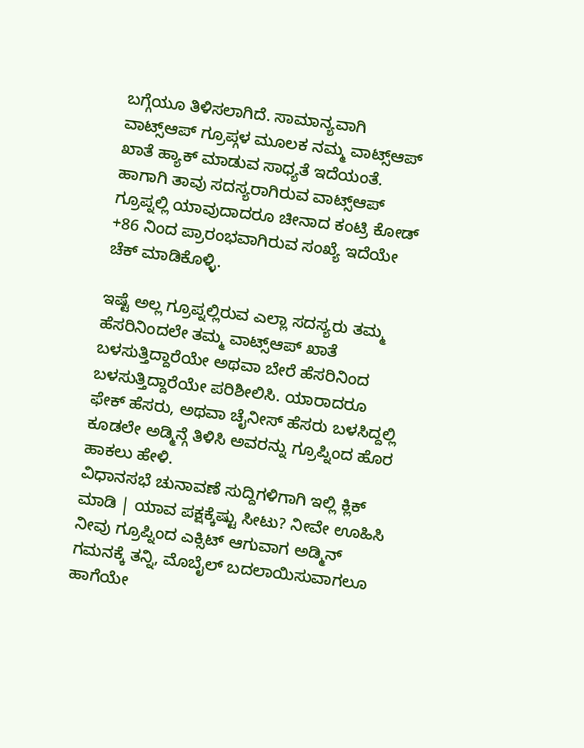ಬಗ್ಗೆಯೂ ತಿಳಿಸಲಾಗಿದೆ. ಸಾಮಾನ್ಯವಾಗಿ ವಾಟ್ಸ್ಆಪ್ ಗ್ರೂಪ್ಗಳ ಮೂಲಕ ನಮ್ಮ ವಾಟ್ಸ್ಆಪ್ ಖಾತೆ ಹ್ಯಾಕ್ ಮಾಡುವ ಸಾಧ್ಯತೆ ಇದೆಯಂತೆ. ಹಾಗಾಗಿ ತಾವು ಸದಸ್ಯರಾಗಿರುವ ವಾಟ್ಸ್ಆಪ್ ಗ್ರೂಪ್ನಲ್ಲಿ ಯಾವುದಾದರೂ ಚೀನಾದ ಕಂಟ್ರಿ ಕೋಡ್ +86 ನಿಂದ ಪ್ರಾರಂಭವಾಗಿರುವ ಸಂಖ್ಯೆ ಇದೆಯೇ ಚೆಕ್ ಮಾಡಿಕೊಳ್ಳಿ.

ಇಷ್ಟೆ ಅಲ್ಲ ಗ್ರೂಪ್ನಲ್ಲಿರುವ ಎಲ್ಲಾ ಸದಸ್ಯರು ತಮ್ಮ ಹೆಸರಿನಿಂದಲೇ ತಮ್ಮ ವಾಟ್ಸ್ಆಪ್ ಖಾತೆ ಬಳಸುತ್ತಿದ್ದಾರೆಯೇ ಅಥವಾ ಬೇರೆ ಹೆಸರಿನಿಂದ ಬಳಸುತ್ತಿದ್ದಾರೆಯೇ ಪರಿಶೀಲಿಸಿ. ಯಾರಾದರೂ ಫೇಕ್ ಹೆಸರು, ಅಥವಾ ಚೈನೀಸ್ ಹೆಸರು ಬಳಸಿದ್ದಲ್ಲಿ ಕೂಡಲೇ ಅಡ್ಮಿನ್ಗೆ ತಿಳಿಸಿ ಅವರನ್ನು ಗ್ರೂಪ್ನಿಂದ ಹೊರ ಹಾಕಲು ಹೇಳಿ.
ವಿಧಾನಸಭೆ ಚುನಾವಣೆ ಸುದ್ದಿಗಳಿಗಾಗಿ ಇಲ್ಲಿ ಕ್ಲಿಕ್ ಮಾಡಿ | ಯಾವ ಪಕ್ಷಕ್ಕೆಷ್ಟು ಸೀಟು? ನೀವೇ ಊಹಿಸಿ
ನೀವು ಗ್ರೂಪ್ನಿಂದ ಎಕ್ಸಿಟ್ ಆಗುವಾಗ ಅಡ್ಮಿನ್ ಗಮನಕ್ಕೆ ತನ್ನಿ, ಮೊಬೈಲ್ ಬದಲಾಯಿಸುವಾಗಲೂ ಹಾಗೆಯೇ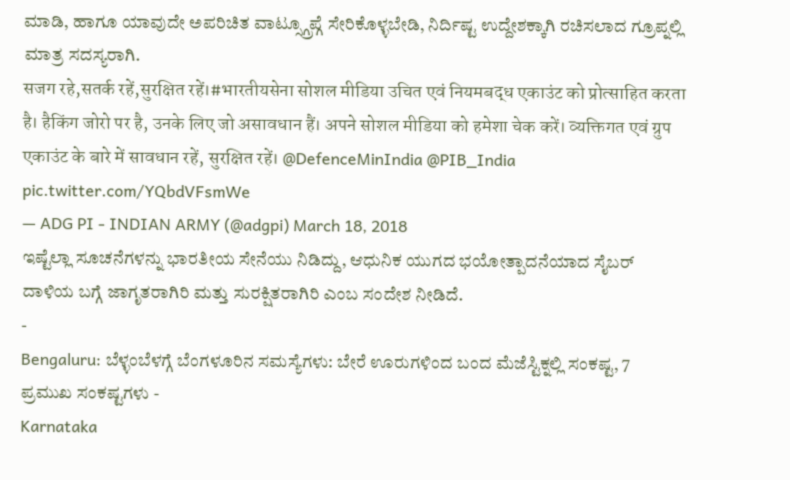ಮಾಡಿ, ಹಾಗೂ ಯಾವುದೇ ಅಪರಿಚಿತ ವಾಟ್ಸ್ಗ್ರೂಪ್ಗೆ ಸೇರಿಕೊಳ್ಳಬೇಡಿ, ನಿರ್ದಿಷ್ಟ ಉದ್ದೇಶಕ್ಕಾಗಿ ರಚಿಸಲಾದ ಗ್ರೂಪ್ನಲ್ಲಿ ಮಾತ್ರ ಸದಸ್ಯರಾಗಿ.
सजग रहे,सतर्क रहें,सुरक्षित रहें।#भारतीयसेना सोशल मीडिया उचित एवं नियमबद्ध एकाउंट को प्रोत्साहित करता है। हैकिंग जोरो पर है, उनके लिए जो असावधान हैं। अपने सोशल मीडिया को हमेशा चेक करें। व्यक्तिगत एवं ग्रुप एकाउंट के बारे में सावधान रहें, सुरक्षित रहें। @DefenceMinIndia @PIB_India pic.twitter.com/YQbdVFsmWe
— ADG PI - INDIAN ARMY (@adgpi) March 18, 2018
ಇಷ್ಟೆಲ್ಲಾ ಸೂಚನೆಗಳನ್ನು ಭಾರತೀಯ ಸೇನೆಯು ನಿಡಿದ್ದು, ಆಧುನಿಕ ಯುಗದ ಭಯೋತ್ಪಾದನೆಯಾದ ಸೈಬರ್ ದಾಳಿಯ ಬಗ್ಗೆ ಜಾಗೃತರಾಗಿರಿ ಮತ್ತು ಸುರಕ್ಷಿತರಾಗಿರಿ ಎಂಬ ಸಂದೇಶ ನೀಡಿದೆ.
-
Bengaluru: ಬೆಳ್ಳಂಬೆಳಗ್ಗೆ ಬೆಂಗಳೂರಿನ ಸಮಸ್ಯೆಗಳು: ಬೇರೆ ಊರುಗಳಿಂದ ಬಂದ ಮೆಜೆಸ್ಟಿಕ್ನಲ್ಲಿ ಸಂಕಷ್ಟ, 7 ಪ್ರಮುಖ ಸಂಕಷ್ಟಗಳು -
Karnataka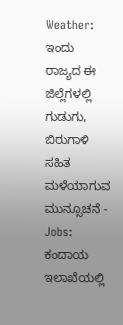Weather: ಇಂದು ರಾಜ್ಯದ ಈ ಜಿಲ್ಲೆಗಳಲ್ಲಿ ಗುಡುಗು, ಬಿರುಗಾಳಿ ಸಹಿತ ಮಳೆಯಾಗುವ ಮುನ್ಸೂಚನೆ -
Jobs: ಕಂದಾಯ ಇಲಾಖೆಯಲ್ಲಿ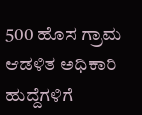500 ಹೊಸ ಗ್ರಾಮ ಆಡಳಿತ ಅಧಿಕಾರಿ ಹುದ್ದೆಗಳಿಗೆ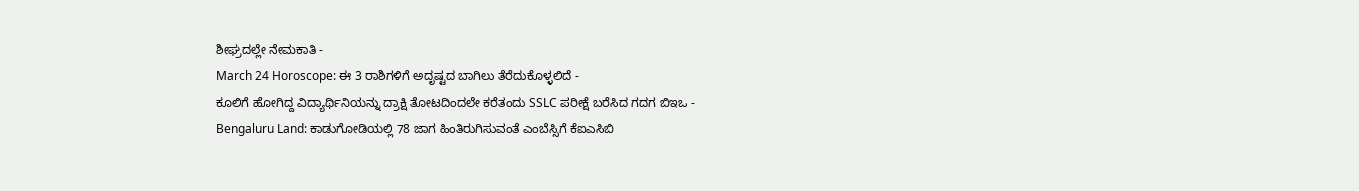ಶೀಘ್ರದಲ್ಲೇ ನೇಮಕಾತಿ -
March 24 Horoscope: ಈ 3 ರಾಶಿಗಳಿಗೆ ಅದೃಷ್ಟದ ಬಾಗಿಲು ತೆರೆದುಕೊಳ್ಳಲಿದೆ -
ಕೂಲಿಗೆ ಹೋಗಿದ್ದ ವಿದ್ಯಾರ್ಥಿನಿಯನ್ನು ದ್ರಾಕ್ಷಿ ತೋಟದಿಂದಲೇ ಕರೆತಂದು SSLC ಪರೀಕ್ಷೆ ಬರೆಸಿದ ಗದಗ ಬಿಇಒ -
Bengaluru Land: ಕಾಡುಗೋಡಿಯಲ್ಲಿ 78 ಜಾಗ ಹಿಂತಿರುಗಿಸುವಂತೆ ಎಂಬೆಸ್ಸಿಗೆ ಕೆಐಎಸಿಬಿ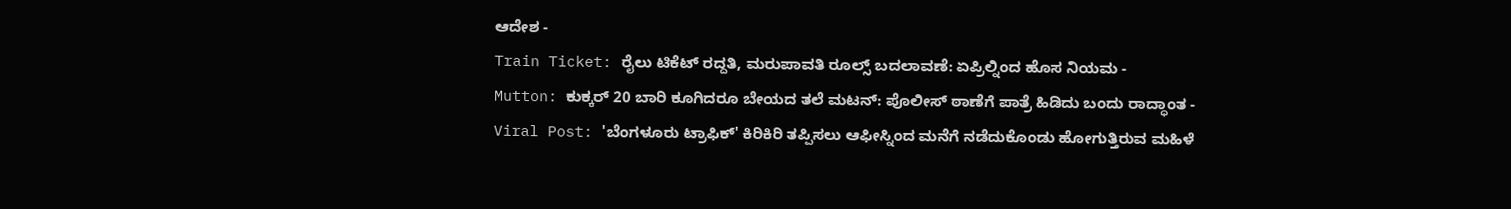ಆದೇಶ -
Train Ticket: ರೈಲು ಟಿಕೆಟ್ ರದ್ದತಿ, ಮರುಪಾವತಿ ರೂಲ್ಸ್ ಬದಲಾವಣೆ: ಏಪ್ರಿಲ್ನಿಂದ ಹೊಸ ನಿಯಮ -
Mutton: ಕುಕ್ಕರ್ 20 ಬಾರಿ ಕೂಗಿದರೂ ಬೇಯದ ತಲೆ ಮಟನ್: ಪೊಲೀಸ್ ಠಾಣೆಗೆ ಪಾತ್ರೆ ಹಿಡಿದು ಬಂದು ರಾದ್ಧಾಂತ -
Viral Post: 'ಬೆಂಗಳೂರು ಟ್ರಾಫಿಕ್' ಕಿರಿಕಿರಿ ತಪ್ಪಿಸಲು ಆಫೀಸ್ನಿಂದ ಮನೆಗೆ ನಡೆದುಕೊಂಡು ಹೋಗುತ್ತಿರುವ ಮಹಿಳೆ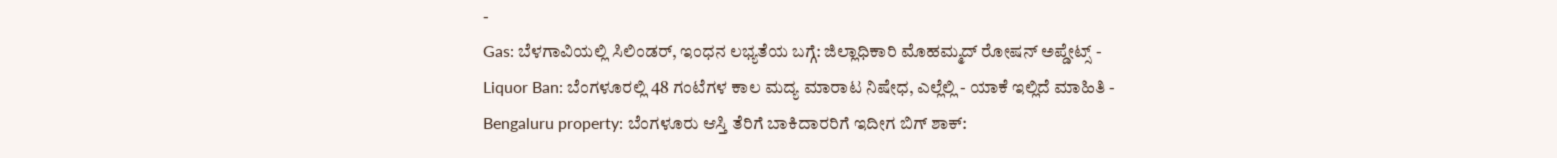-
Gas: ಬೆಳಗಾವಿಯಲ್ಲಿ ಸಿಲಿಂಡರ್, ಇಂಧನ ಲಭ್ಯತೆಯ ಬಗ್ಗೆ: ಜಿಲ್ಲಾಧಿಕಾರಿ ಮೊಹಮ್ಮದ್ ರೋಷನ್ ಅಪ್ಡೇಟ್ಸ್ -
Liquor Ban: ಬೆಂಗಳೂರಲ್ಲಿ 48 ಗಂಟೆಗಳ ಕಾಲ ಮದ್ಯ ಮಾರಾಟ ನಿಷೇಧ, ಎಲ್ಲೆಲ್ಲಿ - ಯಾಕೆ ಇಲ್ಲಿದೆ ಮಾಹಿತಿ -
Bengaluru property: ಬೆಂಗಳೂರು ಆಸ್ತಿ ತೆರಿಗೆ ಬಾಕಿದಾರರಿಗೆ ಇದೀಗ ಬಿಗ್ ಶಾಕ್: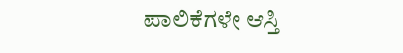ಪಾಲಿಕೆಗಳೇ ಆಸ್ತಿ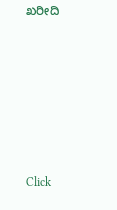ಖರೀದಿ












Click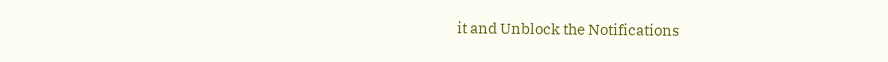it and Unblock the Notifications